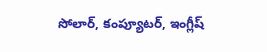సోలార్, కంప్యూటర్, ఇంగ్లీష్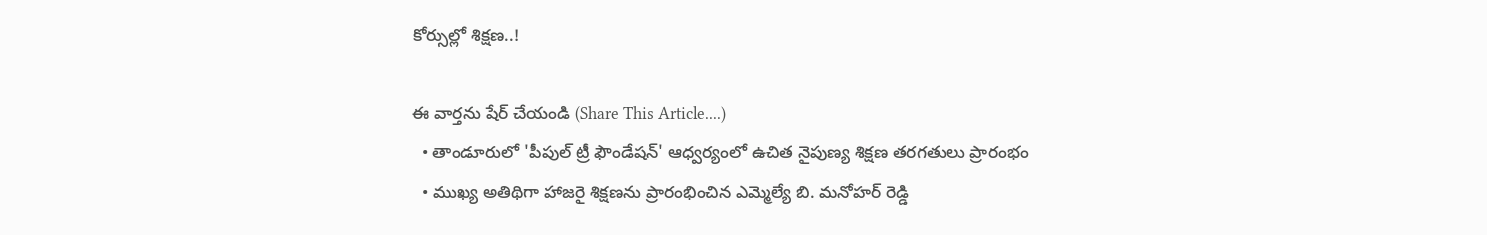కోర్సుల్లో శిక్షణ..!

ఈ వార్తను షేర్ చేయండి (Share This Article....)
  • తాండూరులో 'పీపుల్ ట్రీ ఫౌండేషన్' ఆధ్వర్యంలో ఉచిత నైపుణ్య శిక్షణ తరగతులు ప్రారంభం
  • ముఖ్య అతిథిగా హాజరై శిక్షణను ప్రారంభించిన ఎమ్మెల్యే బి. మనోహర్ రెడ్డి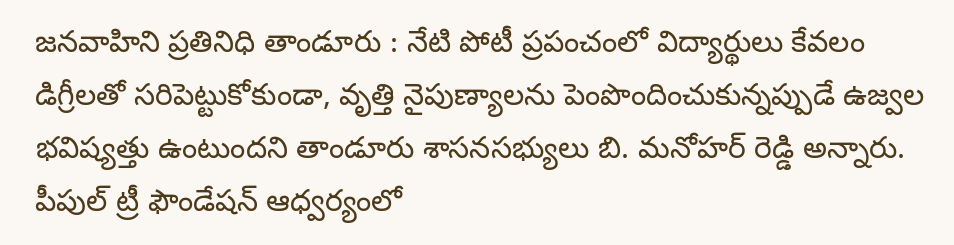జనవాహిని ప్రతినిధి తాండూరు : నేటి పోటీ ప్రపంచంలో విద్యార్థులు కేవలం డిగ్రీలతో సరిపెట్టుకోకుండా, వృత్తి నైపుణ్యాలను పెంపొందించుకున్నప్పుడే ఉజ్వల భవిష్యత్తు ఉంటుందని తాండూరు శాసనసభ్యులు బి. మనోహర్ రెడ్డి అన్నారు. పీపుల్ ట్రీ ఫౌండేషన్ ఆధ్వర్యంలో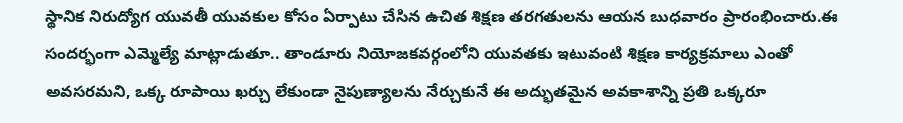స్థానిక నిరుద్యోగ యువతీ యువకుల కోసం ఏర్పాటు చేసిన ఉచిత శిక్షణ తరగతులను ఆయన బుధవారం ప్రారంభించారు.ఈ సందర్భంగా ఎమ్మెల్యే మాట్లాడుతూ.. తాండూరు నియోజకవర్గంలోని యువతకు ఇటువంటి శిక్షణ కార్యక్రమాలు ఎంతో అవసరమని, ఒక్క రూపాయి ఖర్చు లేకుండా నైపుణ్యాలను నేర్చుకునే ఈ అద్భుతమైన అవకాశాన్ని ప్రతి ఒక్కరూ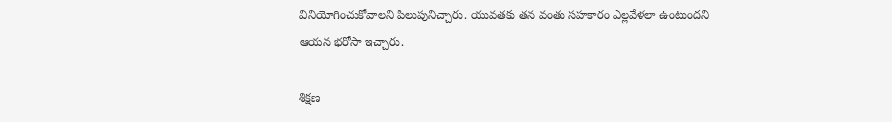వినియోగించుకోవాలని పిలుపునిచ్చారు. యువతకు తన వంతు సహకారం ఎల్లవేళలా ఉంటుందని ఆయన భరోసా ఇచ్చారు.

శిక్షణ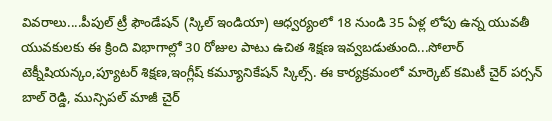వివరాలు....పీపుల్ ట్రీ ఫౌండేషన్ (స్కిల్ ఇండియా) ఆధ్వర్యంలో 18 నుండి 35 ఏళ్ల లోపు ఉన్న యువతీ యువకులకు ఈ క్రింది విభాగాల్లో 30 రోజుల పాటు ఉచిత శిక్షణ ఇవ్వబడుతుంది...సోలార్ టెక్నీషియన్కం,ప్యూటర్ శిక్షణ,ఇంగ్లీష్ కమ్యూనికేషన్ స్కిల్స్. ఈ కార్యక్రమంలో మార్కెట్ కమిటీ చైర్ పర్సన్ బాల్ రెడ్డి, మున్సిపల్ మాజీ చైర్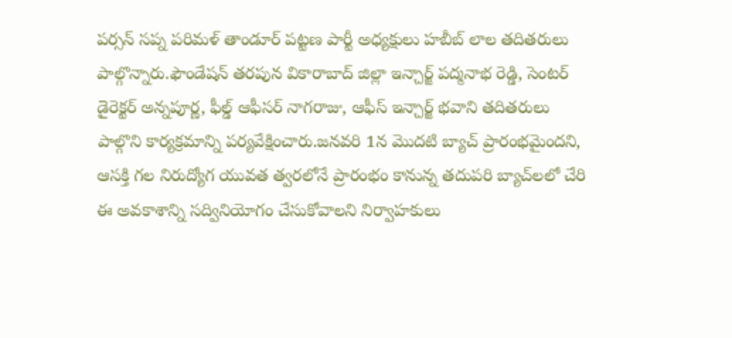పర్సన్ సప్న పరిమళ్ తాండూర్ పట్టణ పార్టీ అధ్యక్షులు హబీబ్ లాల తదితరులు పాల్గొన్నారు.ఫౌండేషన్ తరపున వికారాబాద్ జిల్లా ఇన్చార్జ్ పద్మనాభ రెడ్డి, సెంటర్ డైరెక్టర్ అన్నపూర్ణ, ఫీల్డ్ ఆఫీసర్ నాగరాజు, ఆఫీస్ ఇన్చార్జ్ భవాని తదితరులు పాల్గొని కార్యక్రమాన్ని పర్యవేక్షించారు.జనవరి 1న మొదటి బ్యాచ్ ప్రారంభమైందని, ఆసక్తి గల నిరుద్యోగ యువత త్వరలోనే ప్రారంభం కానున్న తదుపరి బ్యాచ్‌లలో చేరి ఈ అవకాశాన్ని సద్వినియోగం చేసుకోవాలని నిర్వాహకులు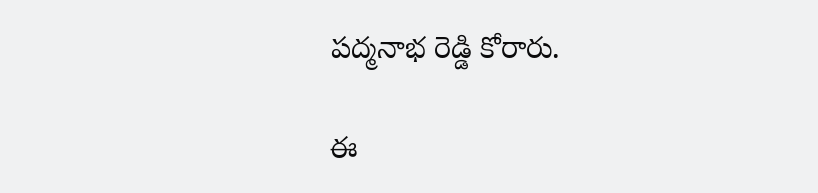పద్మనాభ రెడ్డి కోరారు.

ఈ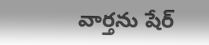వార్తను షేర్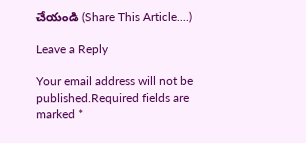చేయండి (Share This Article....)

Leave a Reply

Your email address will not be published.Required fields are marked *